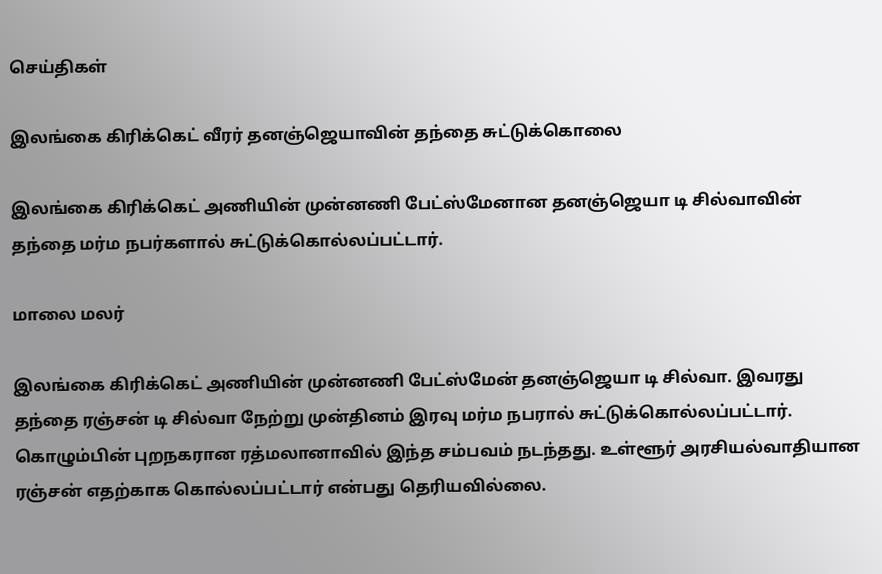செய்திகள்

இலங்கை கிரிக்கெட் வீரர் தனஞ்ஜெயாவின் தந்தை சுட்டுக்கொலை

இலங்கை கிரிக்கெட் அணியின் முன்னணி பேட்ஸ்மேனான தனஞ்ஜெயா டி சில்வாவின் தந்தை மர்ம நபர்களால் சுட்டுக்கொல்லப்பட்டார்.

மாலை மலர்

இலங்கை கிரிக்கெட் அணியின் முன்னணி பேட்ஸ்மேன் தனஞ்ஜெயா டி சில்வா. இவரது தந்தை ரஞ்சன் டி சில்வா நேற்று முன்தினம் இரவு மர்ம நபரால் சுட்டுக்கொல்லப்பட்டார். கொழும்பின் புறநகரான ரத்மலானாவில் இந்த சம்பவம் நடந்தது. உள்ளூர் அரசியல்வாதியான ரஞ்சன் எதற்காக கொல்லப்பட்டார் என்பது தெரியவில்லை.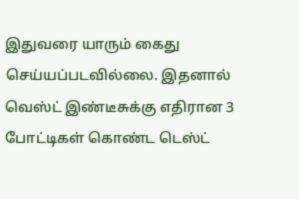இதுவரை யாரும் கைது செய்யப்படவில்லை. இதனால் வெஸ்ட் இண்டீசுக்கு எதிரான 3 போட்டிகள் கொண்ட டெஸ்ட்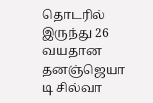தொடரில் இருந்து 26 வயதான தனஞ்ஜெயா டி சில்வா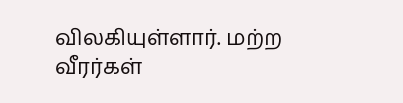விலகியுள்ளார். மற்ற வீரர்கள்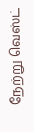நேற்று வெஸ்ட்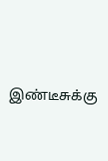இண்டீசுக்கு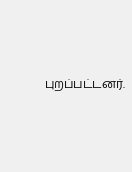புறப்பட்டனர்.